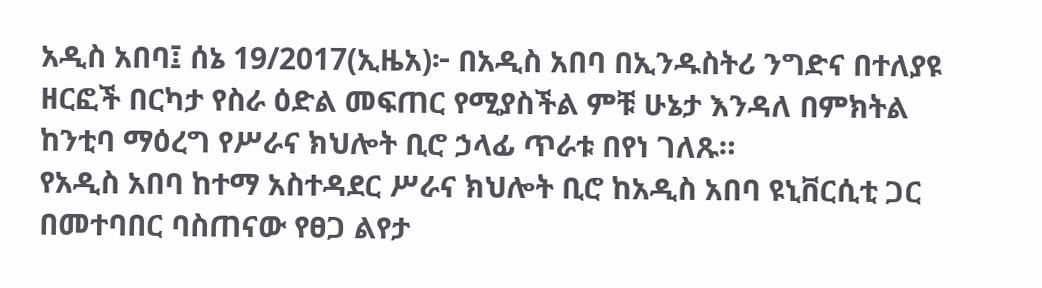አዲስ አበባ፤ ሰኔ 19/2017(ኢዜአ)፦ በአዲስ አበባ በኢንዱስትሪ ንግድና በተለያዩ ዘርፎች በርካታ የስራ ዕድል መፍጠር የሚያስችል ምቹ ሁኔታ እንዳለ በምክትል ከንቲባ ማዕረግ የሥራና ክህሎት ቢሮ ኃላፊ ጥራቱ በየነ ገለጹ።
የአዲስ አበባ ከተማ አስተዳደር ሥራና ክህሎት ቢሮ ከአዲስ አበባ ዩኒቨርሲቲ ጋር በመተባበር ባስጠናው የፀጋ ልየታ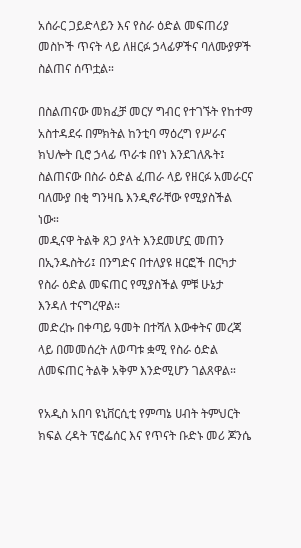አሰራር ጋይድላይን እና የስራ ዕድል መፍጠሪያ መስኮች ጥናት ላይ ለዘርፉ ኃላፊዎችና ባለሙያዎች ስልጠና ሰጥቷል።

በስልጠናው መክፈቻ መርሃ ግብር የተገኙት የከተማ አስተዳደሩ በምክትል ከንቲባ ማዕረግ የሥራና ክህሎት ቢሮ ኃላፊ ጥራቱ በየነ እንደገለጹት፤ ስልጠናው በስራ ዕድል ፈጠራ ላይ የዘርፉ አመራርና ባለሙያ በቂ ግንዛቤ እንዲኖራቸው የሚያስችል ነው።
መዲናዋ ትልቅ ጸጋ ያላት እንደመሆኗ መጠን በኢንዱስትሪ፤ በንግድና በተለያዩ ዘርፎች በርካታ የስራ ዕድል መፍጠር የሚያስችል ምቹ ሁኔታ እንዳለ ተናግረዋል።
መድረኩ በቀጣይ ዓመት በተሻለ እውቀትና መረጃ ላይ በመመሰረት ለወጣቱ ቋሚ የስራ ዕድል ለመፍጠር ትልቅ አቅም እንድሚሆን ገልጸዋል።

የአዲስ አበባ ዩኒቨርሲቲ የምጣኔ ሀብት ትምህርት ክፍል ረዳት ፕሮፌሰር እና የጥናት ቡድኑ መሪ ጆንሴ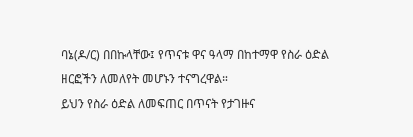ባኔ(ዶ/ር) በበኩላቸው፤ የጥናቱ ዋና ዓላማ በከተማዋ የስራ ዕድል ዘርፎችን ለመለየት መሆኑን ተናግረዋል።
ይህን የስራ ዕድል ለመፍጠር በጥናት የታገዙና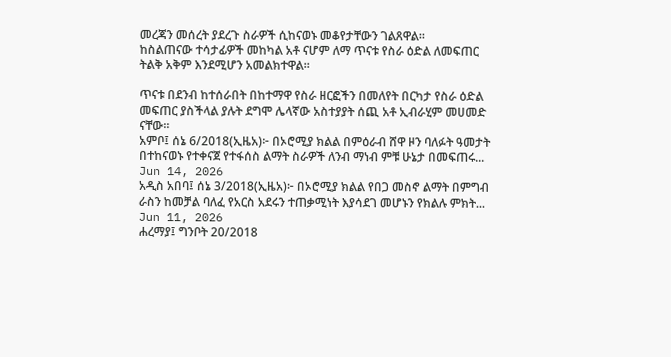መረጃን መሰረት ያደረጉ ስራዎች ሲከናወኑ መቆየታቸውን ገልጸዋል።
ከስልጠናው ተሳታፊዎች መከካል አቶ ናሆም ለማ ጥናቱ የስራ ዕድል ለመፍጠር ትልቅ አቅም እንደሚሆን አመልክተዋል።

ጥናቱ በደንብ ከተሰራበት በከተማዋ የስራ ዘርፎችን በመለየት በርካታ የስራ ዕድል መፍጠር ያስችላል ያሉት ደግሞ ሌላኛው አስተያያት ሰጪ አቶ ኢብራሂም መሀመድ ናቸው።
አምቦ፤ ሰኔ 6/2018(ኢዜአ)፦ በኦሮሚያ ክልል በምዕራብ ሸዋ ዞን ባለፉት ዓመታት በተከናወኑ የተቀናጀ የተፋሰስ ልማት ስራዎች ለንብ ማነብ ምቹ ሁኔታ በመፍጠሩ...
Jun 14, 2026
አዲስ አበባ፤ ሰኔ 3/2018(ኢዜአ)፦ በኦሮሚያ ክልል የበጋ መስኖ ልማት በምግብ ራስን ከመቻል ባለፈ የአርስ አደሩን ተጠቃሚነት እያሳደገ መሆኑን የክልሉ ምክት...
Jun 11, 2026
ሐረማያ፤ ግንቦት 20/2018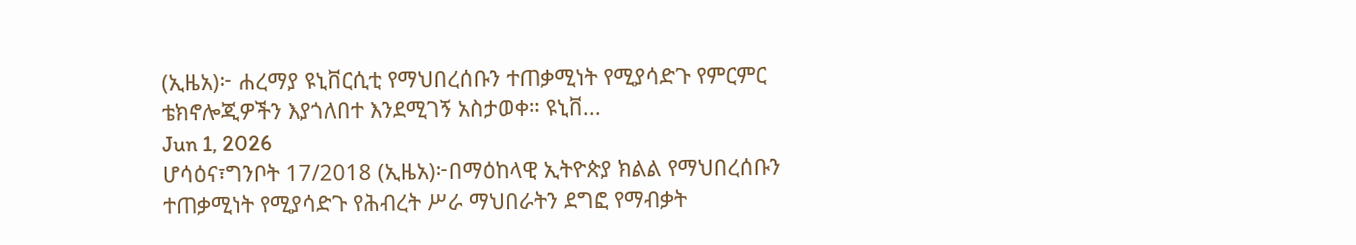(ኢዜአ)፦ ሐረማያ ዩኒቨርሲቲ የማህበረሰቡን ተጠቃሚነት የሚያሳድጉ የምርምር ቴክኖሎጂዎችን እያጎለበተ እንደሚገኝ አስታወቀ። ዩኒቨ...
Jun 1, 2026
ሆሳዕና፣ግንቦት 17/2018 (ኢዜአ)፦በማዕከላዊ ኢትዮጵያ ክልል የማህበረሰቡን ተጠቃሚነት የሚያሳድጉ የሕብረት ሥራ ማህበራትን ደግፎ የማብቃት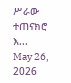ሥራው ተጠናክሮ እ...
May 26, 2026